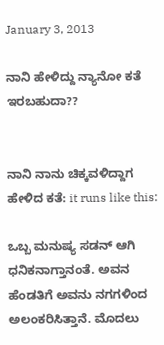January 3, 2013

ನಾನಿ ಹೇಳಿದ್ದು ನ್ಯಾನೋ ಕತೆ ಇರಬಹುದಾ??


ನಾನಿ ನಾನು ಚಿಕ್ಕವಳಿದ್ದಾಗ ಹೇಳಿದ ಕತೆ: it runs like this:

ಒಬ್ಬ ಮನುಷ್ಯ ಸಡನ್ ಆಗಿ ಧನಿಕನಾಗ್ತಾನಂತೆ. ಅವನ ಹೆಂಡತಿಗೆ ಅವನು ನಗಗಳಿಂದ ಅಲಂಕರಿಸಿತ್ತಾನೆ. ಮೊದಲು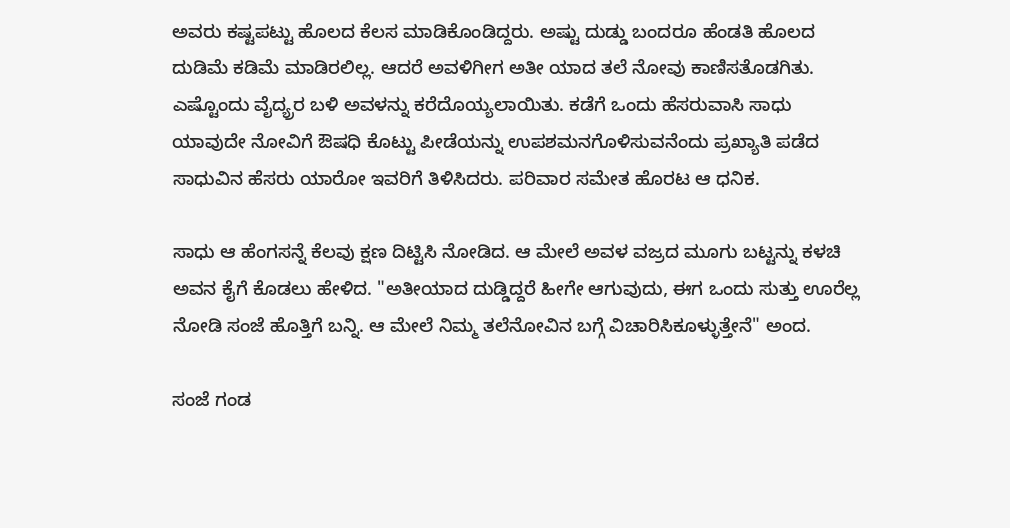ಅವರು ಕಷ್ಟಪಟ್ಟು ಹೊಲದ ಕೆಲಸ ಮಾಡಿಕೊಂಡಿದ್ದರು. ಅಷ್ಟು ದುಡ್ಡು ಬಂದರೂ ಹೆಂಡತಿ ಹೊಲದ ದುಡಿಮೆ ಕಡಿಮೆ ಮಾಡಿರಲಿಲ್ಲ. ಆದರೆ ಅವಳಿಗೀಗ ಅತೀ ಯಾದ ತಲೆ ನೋವು ಕಾಣಿಸತೊಡಗಿತು. ಎಷ್ಟೊಂದು ವೈದ್ಯ್ರರ ಬಳಿ ಅವಳನ್ನು ಕರೆದೊಯ್ಯಲಾಯಿತು. ಕಡೆಗೆ ಒಂದು ಹೆಸರುವಾಸಿ ಸಾಧು ಯಾವುದೇ ನೋವಿಗೆ ಔಷಧಿ ಕೊಟ್ಟು ಪೀಡೆಯನ್ನು ಉಪಶಮನಗೊಳಿಸುವನೆಂದು ಪ್ರಖ್ಯಾತಿ ಪಡೆದ ಸಾಧುವಿನ ಹೆಸರು ಯಾರೋ ಇವರಿಗೆ ತಿಳಿಸಿದರು. ಪರಿವಾರ ಸಮೇತ ಹೊರಟ ಆ ಧನಿಕ.

ಸಾಧು ಆ ಹೆಂಗಸನ್ನೆ ಕೆಲವು ಕ್ಷಣ ದಿಟ್ಟಿಸಿ ನೋಡಿದ. ಆ ಮೇಲೆ ಅವಳ ವಜ್ರದ ಮೂಗು ಬಟ್ಟನ್ನು ಕಳಚಿ ಅವನ ಕೈಗೆ ಕೊಡಲು ಹೇಳಿದ. "ಅತೀಯಾದ ದುಡ್ಡಿದ್ದರೆ ಹೀಗೇ ಆಗುವುದು, ಈಗ ಒಂದು ಸುತ್ತು ಊರೆಲ್ಲ ನೋಡಿ ಸಂಜೆ ಹೊತ್ತಿಗೆ ಬನ್ನಿ. ಆ ಮೇಲೆ ನಿಮ್ಮ ತಲೆನೋವಿನ ಬಗ್ಗೆ ವಿಚಾರಿಸಿಕೂಳ್ಳುತ್ತೇನೆ" ಅಂದ.

ಸಂಜೆ ಗಂಡ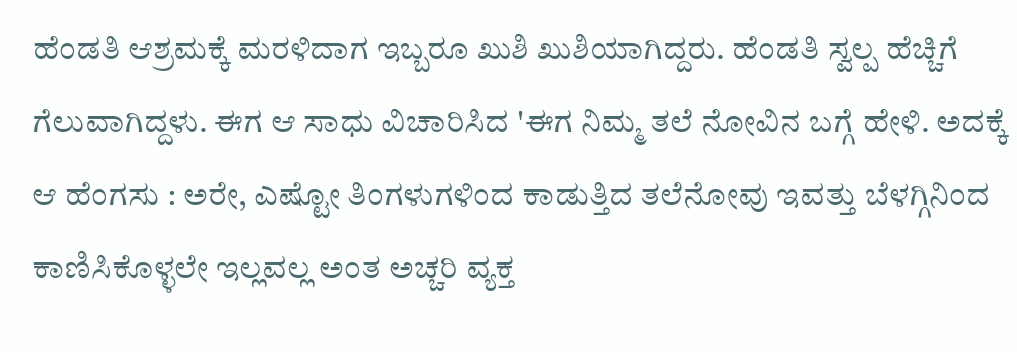ಹೆಂಡತಿ ಆಶ್ರಮಕ್ಕೆ ಮರಳಿದಾಗ ಇಬ್ಬರೂ ಖುಶಿ ಖುಶಿಯಾಗಿದ್ದರು. ಹೆಂಡತಿ ಸ್ವಲ್ಪ ಹೆಚ್ಚಿಗೆ ಗೆಲುವಾಗಿದ್ದಳು. ಈಗ ಆ ಸಾಧು ವಿಚಾರಿಸಿದ 'ಈಗ ನಿಮ್ಮ ತಲೆ ನೋವಿನ ಬಗ್ಗೆ ಹೇಳಿ. ಅದಕ್ಕೆ ಆ ಹೆಂಗಸು : ಅರೇ, ಎಷ್ಟೋ ತಿಂಗಳುಗಳಿಂದ ಕಾಡುತ್ತಿದ ತಲೆನೋವು ಇವತ್ತು ಬೆಳಗ್ಗಿನಿಂದ ಕಾಣಿಸಿಕೊಳ್ಳಲೇ ಇಲ್ಲವಲ್ಲ ಅಂತ ಅಚ್ಚರಿ ವ್ಯಕ್ತ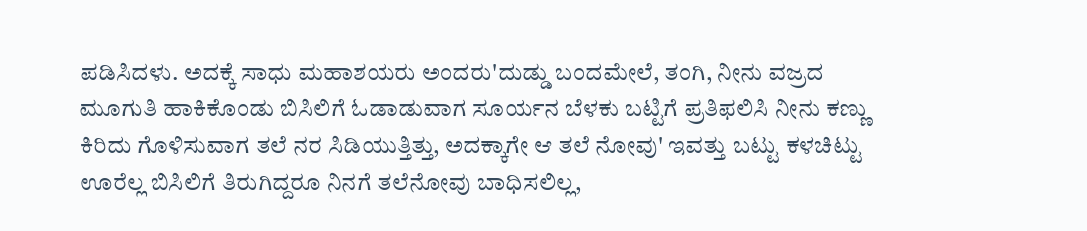ಪಡಿಸಿದಳು. ಅದಕ್ಕೆ ಸಾಧು ಮಹಾಶಯರು ಅಂದರು'ದುಡ್ಡು ಬಂದಮೇಲೆ, ತಂಗಿ, ನೀನು ವಜ್ರದ ಮೂಗುತಿ ಹಾಕಿಕೊಂಡು ಬಿಸಿಲಿಗೆ ಓಡಾಡುವಾಗ ಸೂರ್ಯನ ಬೆಳಕು ಬಟ್ಟಿಗೆ ಪ್ರತಿಫಲಿಸಿ ನೀನು ಕಣ್ಣು ಕಿರಿದು ಗೊಳಿಸುವಾಗ ತಲೆ ನರ ಸಿಡಿಯುತ್ತಿತ್ತು, ಅದಕ್ಕಾಗೇ ಆ ತಲೆ ನೋವು' ಇವತ್ತು ಬಟ್ಟು ಕಳಚಿಟ್ಟು ಊರೆಲ್ಲ ಬಿಸಿಲಿಗೆ ತಿರುಗಿದ್ದರೂ ನಿನಗೆ ತಲೆನೋವು ಬಾಧಿಸಲಿಲ್ಲ,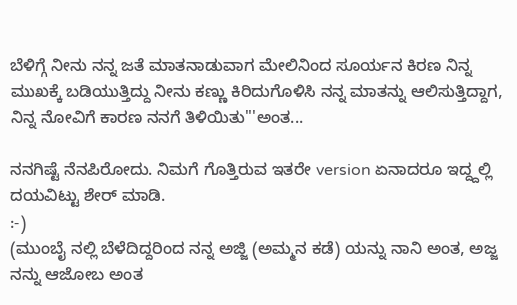ಬೆಳಿಗ್ಗೆ ನೀನು ನನ್ನ ಜತೆ ಮಾತನಾಡುವಾಗ ಮೇಲಿನಿಂದ ಸೂರ್ಯನ ಕಿರಣ ನಿನ್ನ ಮುಖಕ್ಕೆ ಬಡಿಯುತ್ತಿದ್ದು ನೀನು ಕಣ್ಣು ಕಿರಿದುಗೊಳಿಸಿ ನನ್ನ ಮಾತನ್ನು ಆಲಿಸುತ್ತಿದ್ದಾಗ, ನಿನ್ನ ನೋವಿಗೆ ಕಾರಣ ನನಗೆ ತಿಳಿಯಿತು"'ಅಂತ...

ನನಗಿಷ್ಟೆ ನೆನಪಿರೋದು. ನಿಮಗೆ ಗೊತ್ತಿರುವ ಇತರೇ version ಏನಾದರೂ ಇದ್ದ್ದಲ್ಲಿ ದಯವಿಟ್ಟು ಶೇರ್ ಮಾಡಿ.
:-)
(ಮುಂಬೈ ನಲ್ಲಿ ಬೆಳೆದಿದ್ದರಿಂದ ನನ್ನ ಅಜ್ಜಿ (ಅಮ್ಮನ ಕಡೆ) ಯನ್ನು ನಾನಿ ಅಂತ, ಅಜ್ಜ ನನ್ನು ಆಜೋಬ ಅಂತ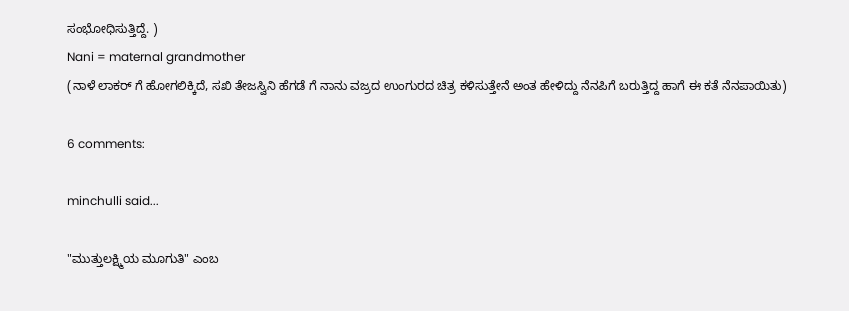ಸಂಭೋಧಿಸುತ್ತಿದ್ದೆ. )
Nani = maternal grandmother
(ನಾಳೆ ಲಾಕರ್ ಗೆ ಹೋಗಲಿಕ್ಕಿದೆ, ಸಖಿ ತೇಜಸ್ವಿನಿ ಹೆಗಡೆ ಗೆ ನಾನು ವಜ್ರದ ಉಂಗುರದ ಚಿತ್ರ ಕಳಿಸುತ್ತೇನೆ ಅಂತ ಹೇಳಿದ್ದು ನೆನಪಿಗೆ ಬರುತ್ತಿದ್ದ ಹಾಗೆ ಈ ಕತೆ ನೆನಪಾಯಿತು)

6 comments:

minchulli said...

"ಮುತ್ತುಲಕ್ಷ್ಮಿಯ ಮೂಗುತಿ" ಎಂಬ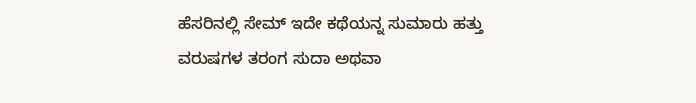ಹೆಸರಿನಲ್ಲಿ ಸೇಮ್ ಇದೇ ಕಥೆಯನ್ನ ಸುಮಾರು ಹತ್ತು ವರುಷಗಳ ತರಂಗ ಸುದಾ ಅಥವಾ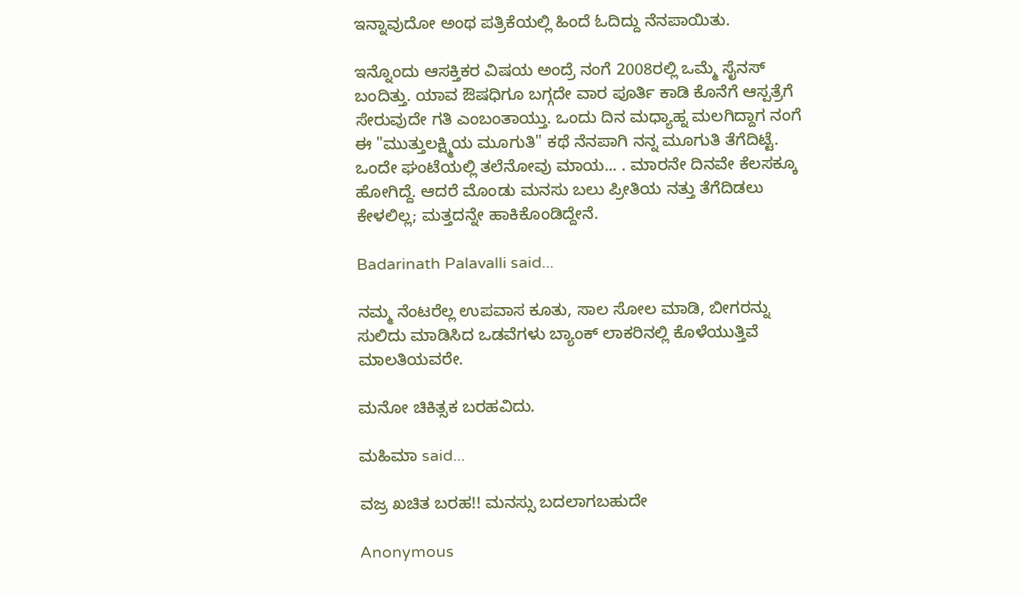ಇನ್ನಾವುದೋ ಅಂಥ ಪತ್ರಿಕೆಯಲ್ಲಿ ಹಿಂದೆ ಓದಿದ್ದು ನೆನಪಾಯಿತು.

ಇನ್ನೊಂದು ಆಸಕ್ತಿಕರ ವಿಷಯ ಅಂದ್ರೆ ನಂಗೆ 2008ರಲ್ಲಿ ಒಮ್ಮೆ ಸೈನಸ್ ಬಂದಿತ್ತು. ಯಾವ ಔಷಧಿಗೂ ಬಗ್ಗದೇ ವಾರ ಪೂರ್ತಿ ಕಾಡಿ ಕೊನೆಗೆ ಆಸ್ಪತ್ರೆಗೆ ಸೇರುವುದೇ ಗತಿ ಎಂಬಂತಾಯ್ತು. ಒಂದು ದಿನ ಮಧ್ಯಾಹ್ನ ಮಲಗಿದ್ದಾಗ ನಂಗೆ ಈ "ಮುತ್ತುಲಕ್ಷ್ಮಿಯ ಮೂಗುತಿ" ಕಥೆ ನೆನಪಾಗಿ ನನ್ನ ಮೂಗುತಿ ತೆಗೆದಿಟ್ಟೆ. ಒಂದೇ ಘಂಟೆಯಲ್ಲಿ ತಲೆನೋವು ಮಾಯ... . ಮಾರನೇ ದಿನವೇ ಕೆಲಸಕ್ಕೂ ಹೋಗಿದ್ದೆ. ಆದರೆ ಮೊಂಡು ಮನಸು ಬಲು ಪ್ರೀತಿಯ ನತ್ತು ತೆಗೆದಿಡಲು ಕೇಳಲಿಲ್ಲ; ಮತ್ತದನ್ನೇ ಹಾಕಿಕೊಂಡಿದ್ದೇನೆ.

Badarinath Palavalli said...

ನಮ್ಮ ನೆಂಟರೆಲ್ಲ ಉಪವಾಸ ಕೂತು, ಸಾಲ ಸೋಲ ಮಾಡಿ, ಬೀಗರನ್ನು ಸುಲಿದು ಮಾಡಿಸಿದ ಒಡವೆಗಳು ಬ್ಯಾಂಕ್ ಲಾಕರಿನಲ್ಲಿ ಕೊಳೆಯುತ್ತಿವೆ ಮಾಲತಿಯವರೇ.

ಮನೋ ಚಿಕಿತ್ಸಕ ಬರಹವಿದು.

ಮಹಿಮಾ said...

ವಜ್ರ ಖಚಿತ ಬರಹ!! ಮನಸ್ಸು ಬದಲಾಗಬಹುದೇ

Anonymous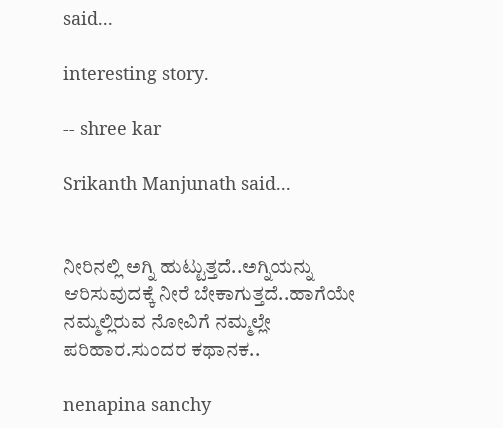said...

interesting story.

-- shree kar

Srikanth Manjunath said...


ನೀರಿನಲ್ಲಿ ಅಗ್ನಿ ಹುಟ್ಟುತ್ತದೆ..ಅಗ್ನಿಯನ್ನು ಆರಿಸುವುದಕ್ಕೆ ನೀರೆ ಬೇಕಾಗುತ್ತದೆ..ಹಾಗೆಯೇ ನಮ್ಮಲ್ಲಿರುವ ನೋವಿಗೆ ನಮ್ಮಲ್ಲೇ ಪರಿಹಾರ.ಸುಂದರ ಕಥಾನಕ..

nenapina sanchy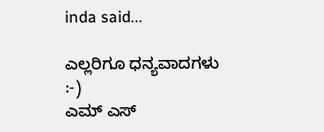inda said...

ಎಲ್ಲರಿಗೂ ಧನ್ಯವಾದಗಳು
:-)
ಎಮ್ ಎಸ್